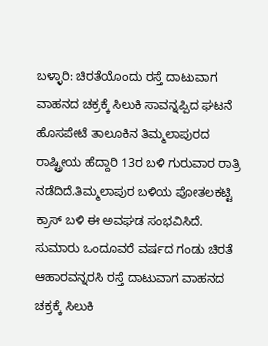ಬಳ್ಳಾರಿ: ಚಿರತೆಯೊಂದು ರಸ್ತೆ ದಾಟುವಾಗ ವಾಹನದ ಚಕ್ರಕ್ಕೆ ಸಿಲುಕಿ ಸಾವನ್ನಪ್ಪಿದ ಘಟನೆ ಹೊಸಪೇಟೆ ತಾಲೂಕಿನ ತಿಮ್ಮಲಾಪುರದ ರಾಷ್ಟ್ರೀಯ ಹೆದ್ದಾರಿ 13ರ ಬಳಿ ಗುರುವಾರ ರಾತ್ರಿ ನಡೆದಿದೆ.ತಿಮ್ಮಲಾಪುರ ಬಳಿಯ ಪೋತಲಕಟ್ಟಿ ಕ್ರಾಸ್ ಬಳಿ ಈ ಅವಘಡ ಸಂಭವಿಸಿದೆ. ಸುಮಾರು ಒಂದೂವರೆ ವರ್ಷದ ಗಂಡು ಚಿರತೆ ಆಹಾರವನ್ನರಸಿ ರಸ್ತೆ ದಾಟುವಾಗ ವಾಹನದ ಚಕ್ರಕ್ಕೆ ಸಿಲುಕಿ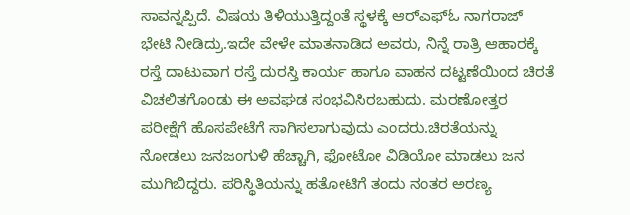ಸಾವನ್ನಪ್ಪಿದೆ. ವಿಷಯ ತಿಳಿಯುತ್ತಿದ್ದಂತೆ ಸ್ಥಳಕ್ಕೆ ಆರ್‍ಎಫ್‍ಓ ನಾಗರಾಜ್ ಭೇಟಿ ನೀಡಿದ್ರು.ಇದೇ ವೇಳೇ ಮಾತನಾಡಿದ ಅವರು, ನಿನ್ನೆ ರಾತ್ರಿ ಆಹಾರಕ್ಕೆ ರಸ್ತೆ ದಾಟುವಾಗ ರಸ್ತೆ ದುರಸ್ತಿ ಕಾರ್ಯ ಹಾಗೂ ವಾಹನ ದಟ್ಟಣೆಯಿಂದ ಚಿರತೆ ವಿಚಲಿತಗೊಂಡು ಈ ಅವಘಡ ಸಂಭವಿಸಿರಬಹುದು. ಮರಣೋತ್ತರ ಪರೀಕ್ಷೆಗೆ ಹೊಸಪೇಟೆಗೆ ಸಾಗಿಸಲಾಗುವುದು ಎಂದರು.ಚಿರತೆಯನ್ನು ನೋಡಲು ಜನಜಂಗುಳಿ ಹೆಚ್ಚಾಗಿ, ಫೋಟೋ ವಿಡಿಯೋ ಮಾಡಲು ಜನ ಮುಗಿಬಿದ್ದರು. ಪರಿಸ್ಥಿತಿಯನ್ನು ಹತೋಟಿಗೆ ತಂದು ನಂತರ ಅರಣ್ಯ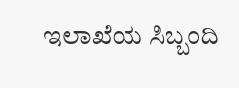ಇಲಾಖೆಯ ಸಿಬ್ಬಂದಿ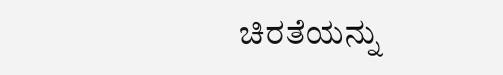ಚಿರತೆಯನ್ನು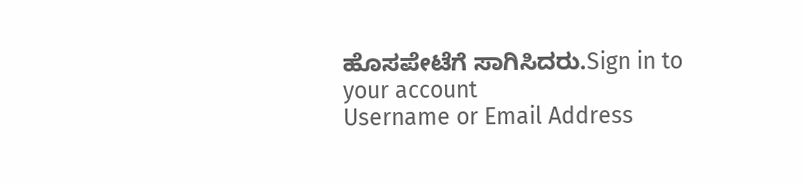ಹೊಸಪೇಟೆಗೆ ಸಾಗಿಸಿದರು.Sign in to your account
Username or Email Address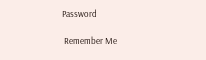Password

 Remember Me